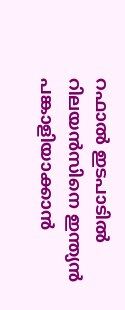റഫാല്‍ ഇടപാടില്‍ റിലയന്‍സിനെ ഇന്ത്യന്‍ പങ്കാളിയാക്കാന്‍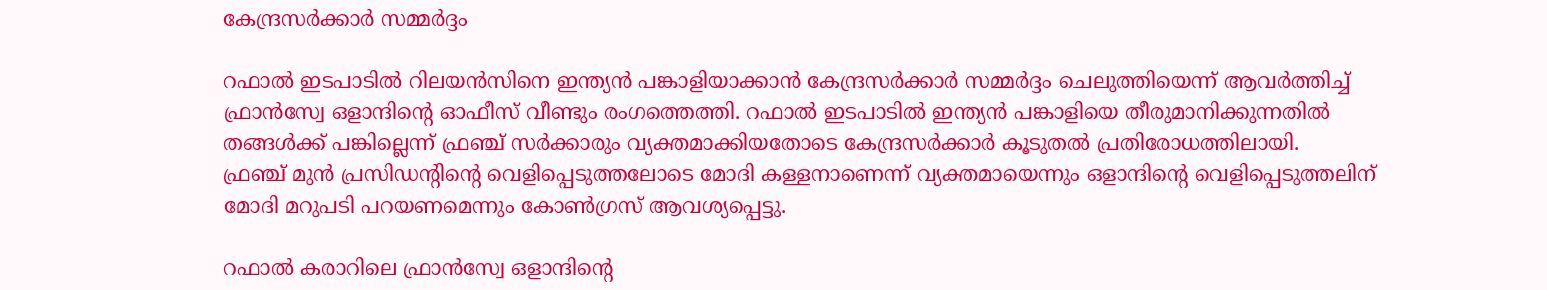കേന്ദ്രസര്‍ക്കാര്‍ സമ്മര്‍ദ്ദം

റഫാല്‍ ഇടപാടില്‍ റിലയന്‍സിനെ ഇന്ത്യന്‍ പങ്കാളിയാക്കാന്‍ കേന്ദ്രസര്‍ക്കാര്‍ സമ്മര്‍ദ്ദം ചെലുത്തിയെന്ന് ആവര്‍ത്തിച്ച് ഫ്രാന്‍സ്വേ ഒളാന്ദിന്റെ ഓഫീസ് വീണ്ടും രംഗത്തെത്തി. റഫാല്‍ ഇടപാടില്‍ ഇന്ത്യന്‍ പങ്കാളിയെ തീരുമാനിക്കുന്നതില്‍ തങ്ങള്‍ക്ക് പങ്കില്ലെന്ന് ഫ്രഞ്ച് സര്‍ക്കാരും വ്യക്തമാക്കിയതോടെ കേന്ദ്രസര്‍ക്കാര്‍ കൂടുതല്‍ പ്രതിരോധത്തിലായി.
ഫ്രഞ്ച് മുന്‍ പ്രസിഡന്റിന്റെ വെളിപ്പെടുത്തലോടെ മോദി കള്ളനാണെന്ന് വ്യക്തമായെന്നും ഒളാന്ദിന്റെ വെളിപ്പെടുത്തലിന് മോദി മറുപടി പറയണമെന്നും കോണ്‍ഗ്രസ് ആവശ്യപ്പെട്ടു.

റഫാല്‍ കരാറിലെ ഫ്രാന്‍സ്വേ ഒളാന്ദിന്റെ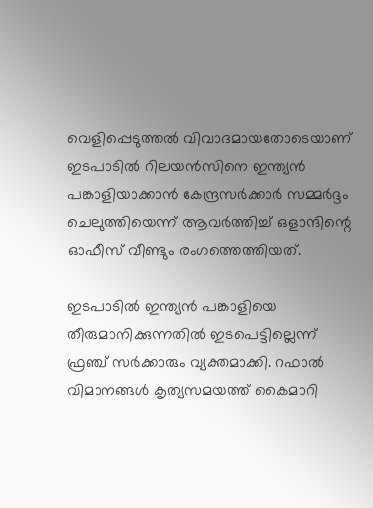വെളിപ്പെടുത്തല്‍ വിവാദമായതോടെയാണ് ഇടപാടില്‍ റിലയന്‍സിനെ ഇന്ത്യന്‍ പങ്കാളിയാക്കാന്‍ കേന്ദ്രസര്‍ക്കാര്‍ സമ്മര്‍ദ്ദം ചെലുത്തിയെന്ന് ആവര്‍ത്തിച്ച് ഒളാന്ദിന്റെ ഓഫീസ് വീണ്ടും രംഗത്തെത്തിയത്.

ഇടപാടില്‍ ഇന്ത്യന്‍ പങ്കാളിയെ തീരുമാനിക്കുന്നതില്‍ ഇടപെട്ടില്ലെന്ന് ഫ്രഞ്ച് സര്‍ക്കാരും വ്യക്തമാക്കി. റഫാല്‍ വിമാനങ്ങള്‍ കൃത്യസമയത്ത് കൈമാറി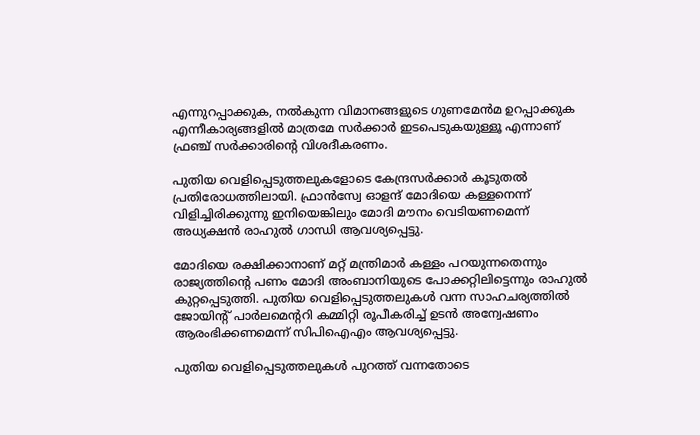എന്നുറപ്പാക്കുക, നല്‍കുന്ന വിമാനങ്ങളുടെ ഗുണമേന്‍മ ഉറപ്പാക്കുക എന്നീകാര്യങ്ങളില്‍ മാത്രമേ സര്‍ക്കാര്‍ ഇടപെടുകയുള്ളൂ എന്നാണ് ഫ്രഞ്ച് സര്‍ക്കാരിന്റെ വിശദീകരണം.

പുതിയ വെളിപ്പെടുത്തലുകളോടെ കേന്ദ്രസര്‍ക്കാര്‍ കൂടുതല്‍ പ്രതിരോധത്തിലായി. ഫ്രാന്‍സ്വേ ഓളന്ദ് മോദിയെ കള്ളനെന്ന് വിളിച്ചിരിക്കുന്നു ഇനിയെങ്കിലും മോദി മൗനം വെടിയണമെന്ന് അധ്യക്ഷന്‍ രാഹുല്‍ ഗാന്ധി ആവശ്യപ്പെട്ടു.

മോദിയെ രക്ഷിക്കാനാണ് മറ്റ് മന്ത്രിമാര്‍ കള്ളം പറയുന്നതെന്നും രാജ്യത്തിന്റെ പണം മോദി അംബാനിയുടെ പോക്കറ്റിലിട്ടെന്നും രാഹുല്‍ കുറ്റപ്പെടുത്തി. പുതിയ വെളിപ്പെടുത്തലുകള്‍ വന്ന സാഹചര്യത്തില്‍ ജോയിന്റ് പാര്‍ലമെന്ററി കമ്മിറ്റി രൂപീകരിച്ച് ഉടന്‍ അന്വേഷണം ആരംഭിക്കണമെന്ന് സിപിഐഎം ആവശ്യപ്പെട്ടു.

പുതിയ വെളിപ്പെടുത്തലുകള്‍ പുറത്ത് വന്നതോടെ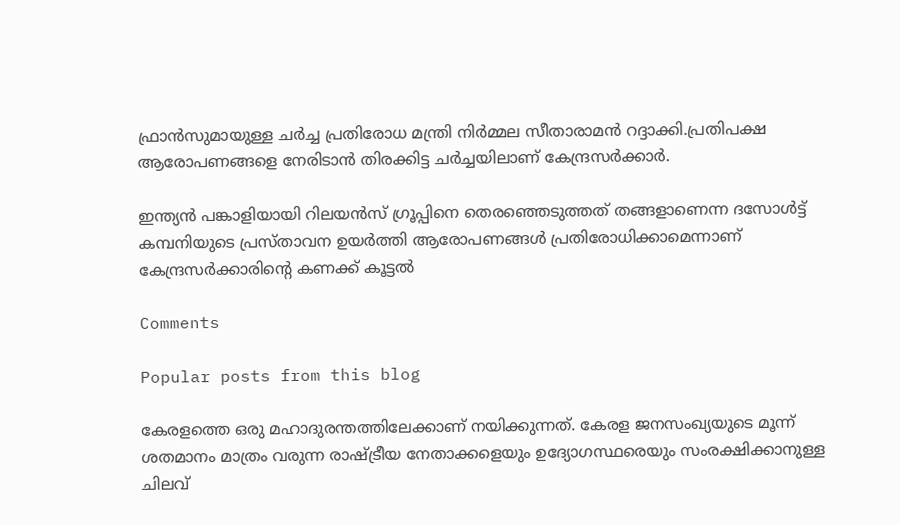ഫ്രാന്‍സുമായുള്ള ചര്‍ച്ച പ്രതിരോധ മന്ത്രി നിര്‍മ്മല സീതാരാമന്‍ റദ്ദാക്കി.പ്രതിപക്ഷ ആരോപണങ്ങളെ നേരിടാന്‍ തിരക്കിട്ട ചര്‍ച്ചയിലാണ് കേന്ദ്രസര്‍ക്കാര്‍.

ഇന്ത്യന്‍ പങ്കാളിയായി റിലയന്‍സ് ഗ്രൂപ്പിനെ തെരഞ്ഞെടുത്തത് തങ്ങളാണെന്ന ദസോള്‍ട്ട് കമ്പനിയുടെ പ്രസ്താവന ഉയര്‍ത്തി ആരോപണങ്ങള്‍ പ്രതിരോധിക്കാമെന്നാണ് കേന്ദ്രസര്‍ക്കാരിന്റെ കണക്ക് കൂട്ടല്‍

Comments

Popular posts from this blog

കേരളത്തെ ഒരു മഹാദുരന്തത്തിലേക്കാണ് നയിക്കുന്നത്. കേരള ജനസംഖ്യയുടെ മൂന്ന് ശതമാനം മാത്രം വരുന്ന രാഷ്ട്രീയ നേതാക്കളെയും ഉദ്യോഗസ്ഥരെയും സംരക്ഷിക്കാനുള്ള ചിലവ്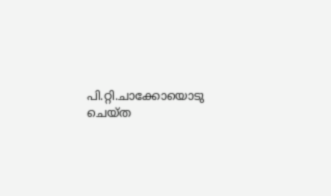പി.റ്റി.ചാക്കോയൊടു ചെയ്ത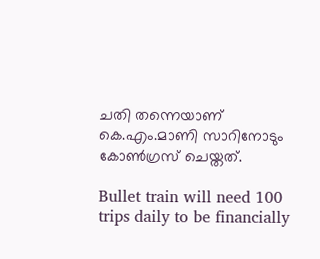ചതി തന്നെയാണ് കെ.എം.മാണി സാറിനോടും കോൺഗ്രസ് ചെയ്തത്.

Bullet train will need 100 trips daily to be financially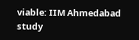viable: IIM Ahmedabad study